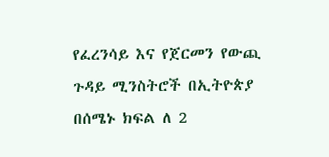የፈረንሳይ እና የጀርመን የውጪ ጉዳይ ሚንስትሮች በኢትዮጵያ በሰሜኑ ክፍል ለ 2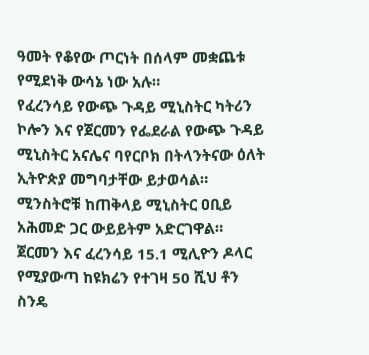ዓመት የቆየው ጦርነት በሰላም መቋጨቱ የሚደነቅ ውሳኔ ነው አሉ።
የፈረንሳይ የውጭ ጉዳይ ሚኒስትር ካትሪን ኮሎን እና የጀርመን የፌደራል የውጭ ጉዳይ ሚኒስትር አናሌና ባየርቦክ በትላንትናው ዕለት ኢትዮጵያ መግባታቸው ይታወሳል።
ሚንስትሮቹ ከጠቅላይ ሚኒስትር ዐቢይ አሕመድ ጋር ውይይትም አድርገዋል። ጀርመን እና ፈረንሳይ 15.1 ሚሊዮን ዶላር የሚያውጣ ከዩክሬን የተገዛ 50 ሺህ ቶን ስንዴ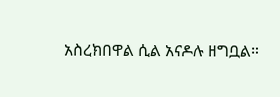አስረክበዋል ሲል አናዶሉ ዘግቧል።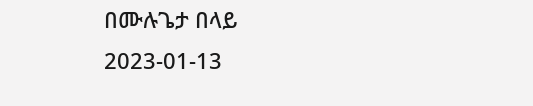በሙሉጌታ በላይ
2023-01-13